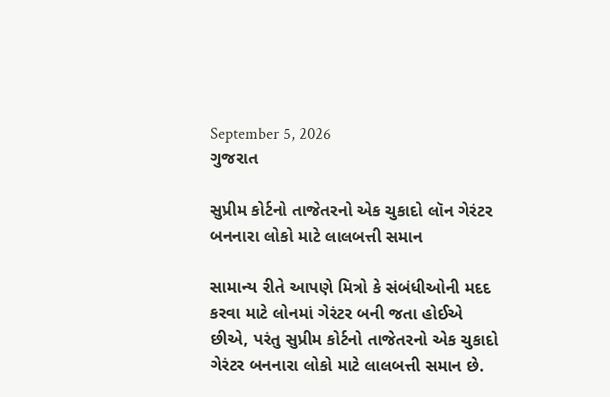September 5, 2026
ગુજરાત

સુપ્રીમ કોર્ટનો તાજેતરનો એક ચુકાદો લૉન ગેરંટર બનનારા લોકો માટે લાલબત્તી સમાન

સામાન્‍ય રીતે આપણે મિત્રો કે સંબંધીઓની મદદ કરવા માટે લોનમાં ગેરંટર બની જતા હોઈએ છીએ, પરંતુ સુપ્રીમ કોર્ટનો તાજેતરનો એક ચુકાદો ગેરંટર બનનારા લોકો માટે લાલબત્તી સમાન છે.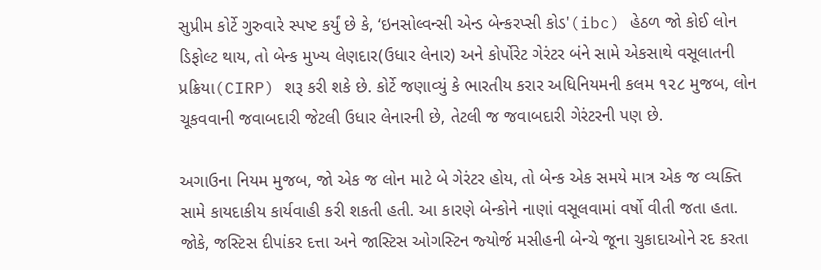સુપ્રીમ કોર્ટે ગુરુવારે સ્‍પષ્ટ કર્યું છે કે, ‘ઇનસોલ્‍વન્‍સી એન્‍ડ બેન્‍કરપ્‍સી કોડ'(ibc) હેઠળ જો કોઈ લોન ડિફોલ્‍ટ થાય, તો બેન્‍ક મુખ્‍ય લેણદાર(ઉધાર લેનાર) અને કોર્પોરેટ ગેરંટર બંને સામે એકસાથે વસૂલાતની પ્રક્રિયા(CIRP) શરૂ કરી શકે છે. કોર્ટે જણાવ્‍યું કે ભારતીય કરાર અધિનિયમની કલમ ૧૨૮ મુજબ, લોન ચૂકવવાની જવાબદારી જેટલી ઉધાર લેનારની છે, તેટલી જ જવાબદારી ગેરંટરની પણ છે.

અગાઉના નિયમ મુજબ, જો એક જ લોન માટે બે ગેરંટર હોય, તો બેન્‍ક એક સમયે માત્ર એક જ વ્‍યક્‍તિ સામે કાયદાકીય કાર્યવાહી કરી શકતી હતી. આ કારણે બેન્‍કોને નાણાં વસૂલવામાં વર્ષો વીતી જતા હતા. જોકે, જસ્‍ટિસ દીપાંકર દત્તા અને જાસ્‍ટિસ ઓગસ્‍ટિન જ્‍યોર્જ મસીહની બેન્‍ચે જૂના ચુકાદાઓને રદ કરતા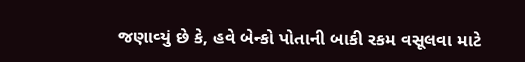જણાવ્‍યું છે કે, હવે બેન્‍કો પોતાની બાકી રકમ વસૂલવા માટે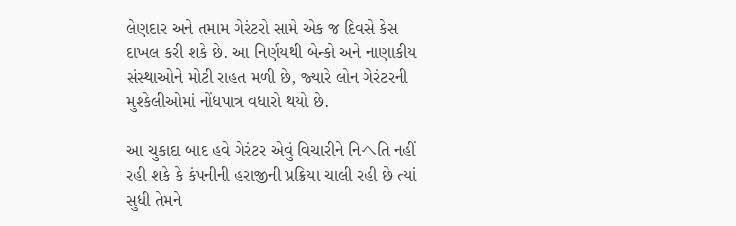લેણદાર અને તમામ ગેરંટરો સામે એક જ દિવસે કેસ દાખલ કરી શકે છે. આ નિર્ણયથી બેન્‍કો અને નાણાકીય સંસ્‍થાઓને મોટી રાહત મળી છે, જ્‍યારે લોન ગેરંટરની મુશ્‍કેલીઓમાં નોંધપાત્ર વધારો થયો છે.

આ ચુકાદા બાદ હવે ગેરંટર એવું વિચારીને નિヘતિ નહીં રહી શકે કે કંપનીની હરાજીની પ્રક્રિયા ચાલી રહી છે ત્‍યાં સુધી તેમને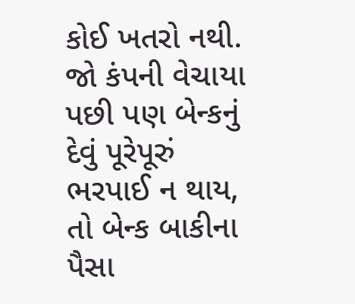કોઈ ખતરો નથી. જો કંપની વેચાયા પછી પણ બેન્‍કનું દેવું પૂરેપૂરું ભરપાઈ ન થાય, તો બેન્‍ક બાકીના પૈસા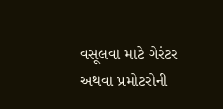વસૂલવા માટે ગેરંટર અથવા પ્રમોટરોની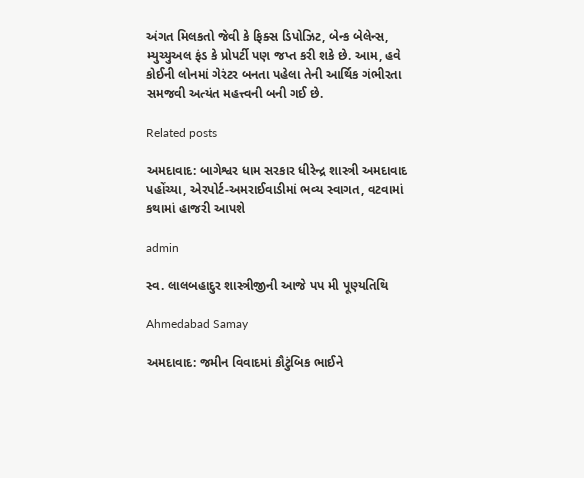અંગત મિલકતો જેવી કે ફિક્‍સ ડિપોઝિટ, બેન્‍ક બેલેન્‍સ, મ્‍યુચ્‍યુઅલ ફંડ કે પ્રોપર્ટી પણ જપ્ત કરી શકે છે. આમ, હવે કોઈની લોનમાં ગેરંટર બનતા પહેલા તેની આર્થિક ગંભીરતા સમજવી અત્‍યંત મહત્ત્વની બની ગઈ છે.

Related posts

અમદાવાદ: બાગેશ્વર ધામ સરકાર ધીરેન્દ્ર શાસ્ત્રી અમદાવાદ પહોંચ્યા, એરપોર્ટ-અમરાઈવાડીમાં ભવ્ય સ્વાગત, વટવામાં કથામાં હાજરી આપશે

admin

સ્વ. લાલબહાદુર શાસ્ત્રીજીની આજે પપ મી પૂણ્યતિથિ

Ahmedabad Samay

અમદાવાદ: જમીન વિવાદમાં કૌટુંબિક ભાઈને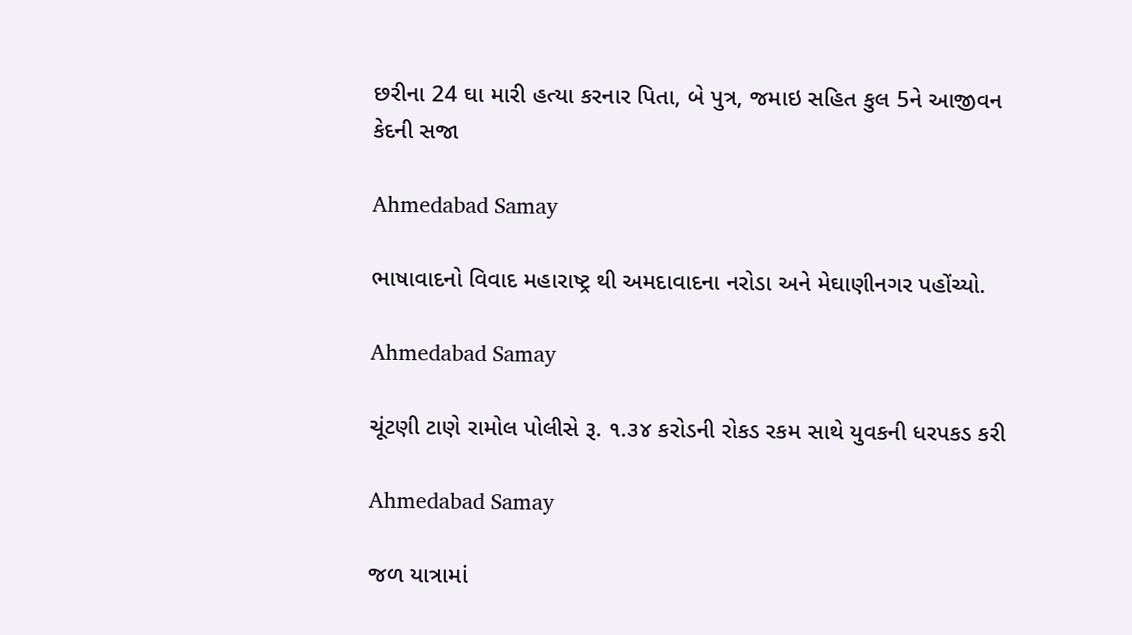છરીના 24 ઘા મારી હત્યા કરનાર પિતા, બે પુત્ર, જમાઇ સહિત કુલ 5ને આજીવન કેદની સજા

Ahmedabad Samay

ભાષાવાદનો વિવાદ મહારાષ્ટ્ર થી અમદાવાદના નરોડા અને મેઘાણીનગર પહોંચ્યો.

Ahmedabad Samay

ચૂંટણી ટાણે રામોલ પોલીસે રૂ. ૧.૩૪ કરોડની રોકડ રકમ સાથે યુવકની ધરપકડ કરી

Ahmedabad Samay

જળ યાત્રામાં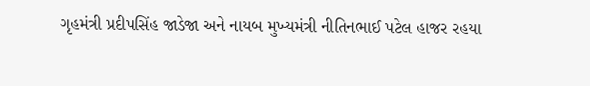ગૃહમંત્રી પ્રદીપસિંહ જાડેજા અને નાયબ મુખ્યમંત્રી નીતિનભાઈ પટેલ હાજર રહયા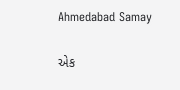Ahmedabad Samay

એક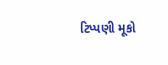ટિપ્પણી મૂકો